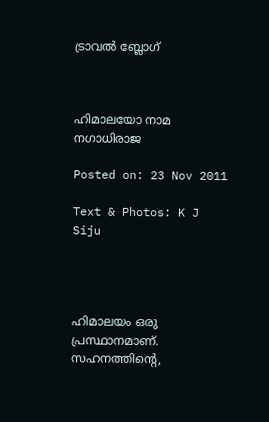ട്രാവല്‍ ബ്ലോഗ്‌



ഹിമാലയോ നാമ നഗാധിരാജ

Posted on: 23 Nov 2011

Text & Photos: K J Siju




ഹിമാലയം ഒരു പ്രസ്ഥാനമാണ്. സഹനത്തിന്റെ,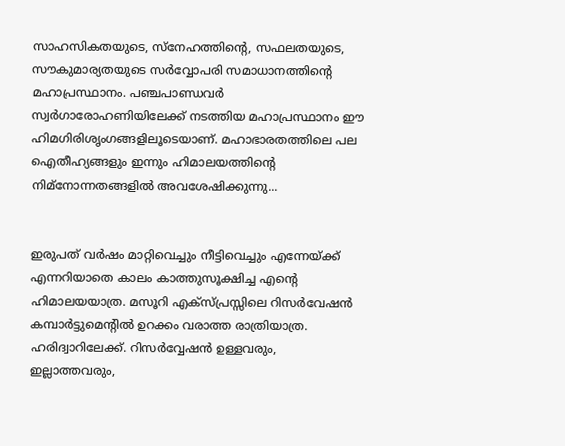സാഹസികതയുടെ, സ്‌നേഹത്തിന്റെ, സഫലതയുടെ, സൗകുമാര്യതയുടെ സര്‍വ്വോപരി സമാധാനത്തിന്റെ മഹാപ്രസ്ഥാനം. പഞ്ചപാണ്ഡവര്‍ സ്വര്‍ഗാരോഹണിയിലേക്ക് നടത്തിയ മഹാപ്രസ്ഥാനം ഈ ഹിമഗിരിശൃംഗങ്ങളിലൂടെയാണ്. മഹാഭാരതത്തിലെ പല ഐതീഹ്യങ്ങളും ഇന്നും ഹിമാലയത്തിന്റെ നിമ്‌നോന്നതങ്ങളില്‍ അവശേഷിക്കുന്നു...


ഇരുപത് വര്‍ഷം മാറ്റിവെച്ചും നീട്ടിവെച്ചും എന്നേയ്ക്ക് എന്നറിയാതെ കാലം കാത്തുസൂക്ഷിച്ച എന്റെ ഹിമാലയയാത്ര. മസൂറി എക്‌സ്പ്രസ്സിലെ റിസര്‍വേഷന്‍ കമ്പാര്‍ട്ടുമെന്റില്‍ ഉറക്കം വരാത്ത രാത്രിയാത്ര. ഹരിദ്വാറിലേക്ക്. റിസര്‍വ്വേഷന്‍ ഉള്ളവരും, ഇല്ലാത്തവരും,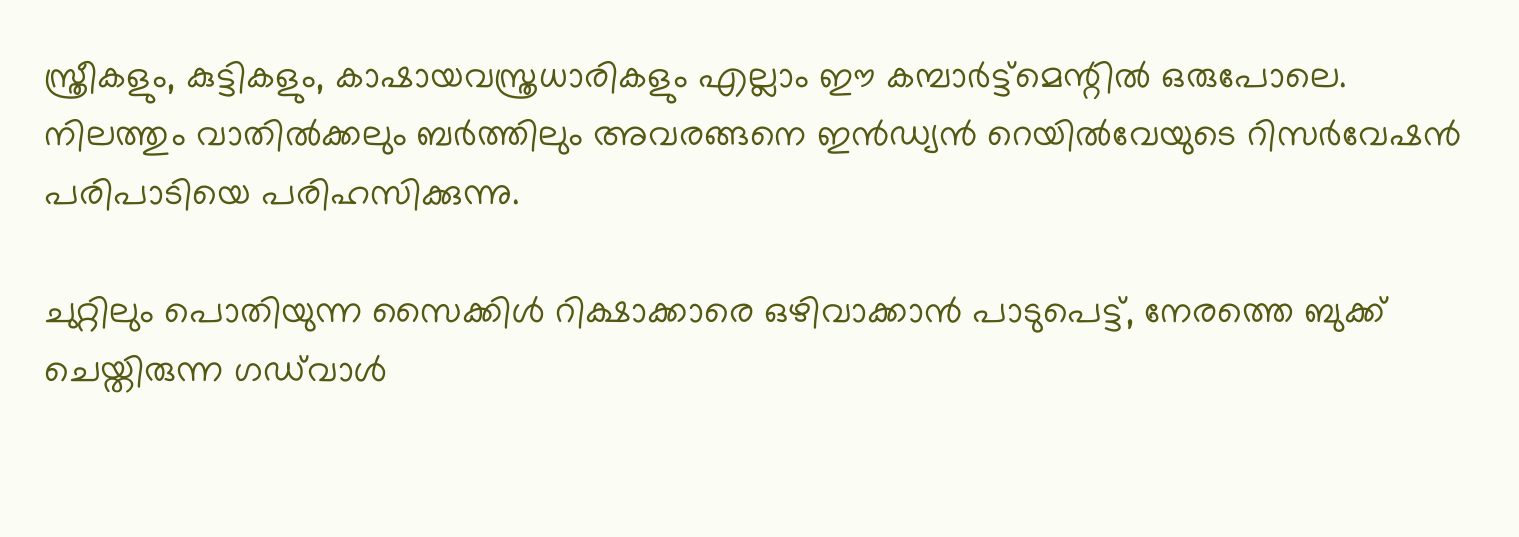സ്ത്രീകളും, കുട്ടികളും, കാഷായവസ്ത്രധാരികളും എല്ലാം ഈ കമ്പാര്‍ട്ട്‌മെന്റില്‍ ഒരുപോലെ. നിലത്തും വാതില്‍ക്കലും ബര്‍ത്തിലും അവരങ്ങനെ ഇന്‍ഡ്യന്‍ റെയില്‍വേയുടെ റിസര്‍വേഷന്‍ പരിപാടിയെ പരിഹസിക്കുന്നു.

ചുറ്റിലും പൊതിയുന്ന സൈക്കിള്‍ റിക്ഷാക്കാരെ ഒഴിവാക്കാന്‍ പാടുപെട്ട്, നേരത്തെ ബുക്ക് ചെയ്തിരുന്ന ഗഡ്‌വാള്‍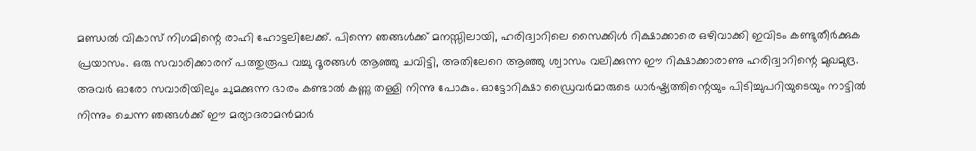മണ്ഡല്‍ വികാസ് നിഗമിന്റെ രാഹി ഹോട്ടലിലേക്ക്. പിന്നെ ഞങ്ങള്‍ക്ക് മനസ്സിലായി, ഹരിദ്വാറിലെ സൈക്കിള്‍ റിക്ഷാക്കാരെ ഒഴിവാക്കി ഇവിടം കണ്ടുതീര്‍ക്കുക പ്രയാസം. ഒരു സവാരിക്കാരന് പത്തുരൂപ വച്ചു ദൂരങ്ങള്‍ ആഞ്ഞു ചവിട്ടി, അതിലേറെ ആഞ്ഞു ശ്വാസം വലിക്കുന്ന ഈ റിക്ഷാക്കാരാണു ഹരിദ്വാറിന്റെ മുഖമുദ്ര. അവര്‍ ഓരോ സവാരിയിലും ചുമക്കുന്ന ഭാരം കണ്ടാല്‍ കണ്ണു തള്ളി നിന്നു പോകും. ഓട്ടോറിക്ഷാ ഡ്രൈവര്‍മാരുടെ ധാര്‍ഷ്ട്യത്തിന്റെയും പിടിച്ചുപറിയുടെയും നാട്ടില്‍ നിന്നും ചെന്ന ഞങ്ങള്‍ക്ക് ഈ മര്യാദരാമന്‍മാര്‍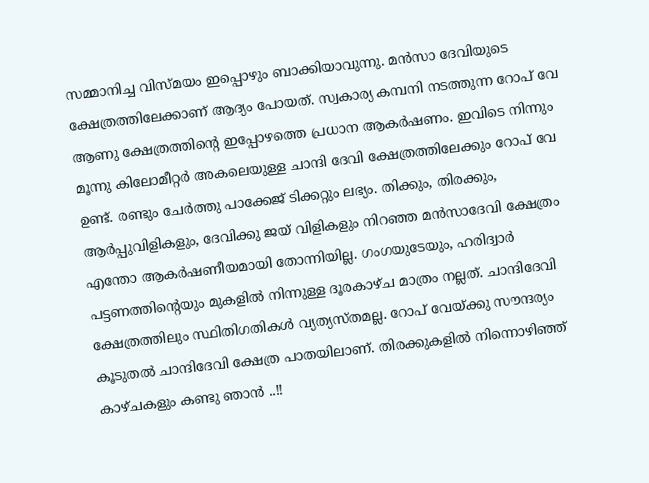സമ്മാനിച്ച വിസ്മയം ഇപ്പൊഴും ബാക്കിയാവുന്നു. മന്‍സാ ദേവിയുടെ ക്ഷേത്രത്തിലേക്കാണ് ആദ്യം പോയത്. സ്വകാര്യ കമ്പനി നടത്തുന്ന റോപ് വേ ആണു ക്ഷേത്രത്തിന്റെ ഇപ്പോഴത്തെ പ്രധാന ആകര്‍ഷണം. ഇവിടെ നിന്നും മൂന്നു കിലോമീറ്റര്‍ അകലെയുള്ള ചാന്ദി ദേവി ക്ഷേത്രത്തിലേക്കും റോപ് വേ ഉണ്ട്. രണ്ടും ചേര്‍ത്തു പാക്കേജ് ടിക്കറ്റും ലഭ്യം. തിക്കും, തിരക്കും, ആര്‍പ്പുവിളികളും, ദേവിക്കു ജയ് വിളികളും നിറഞ്ഞ മന്‍സാദേവി ക്ഷേത്രം എന്തോ ആകര്‍ഷണീയമായി തോന്നിയില്ല. ഗംഗയുടേയും, ഹരിദ്വാര്‍ പട്ടണത്തിന്റെയും മുകളില്‍ നിന്നുള്ള ദൂരകാഴ്ച മാത്രം നല്ലത്. ചാന്ദിദേവി ക്ഷേത്രത്തിലും സ്ഥിതിഗതികള്‍ വ്യത്യസ്തമല്ല. റോപ് വേയ്ക്കു സൗന്ദര്യം കൂടുതല്‍ ചാന്ദിദേവി ക്ഷേത്ര പാതയിലാണ്. തിരക്കുകളില്‍ നിന്നൊഴിഞ്ഞ് കാഴ്ചകളും കണ്ടു ഞാന്‍ ..!!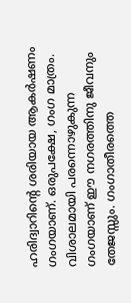ഹരിദ്വാറിന്റെ ശരിയായ ആകര്‍ഷണം ഗംഗയാണ്. ഒരുപക്ഷേ, ഗംഗ മാത്രം. വിശാലമായി പരന്നൊഴുകുന്ന ഗംഗയാണ് ഈ നഗരത്തിനു ജീവനും തേജസ്സും. ഗംഗാതീരത്തെ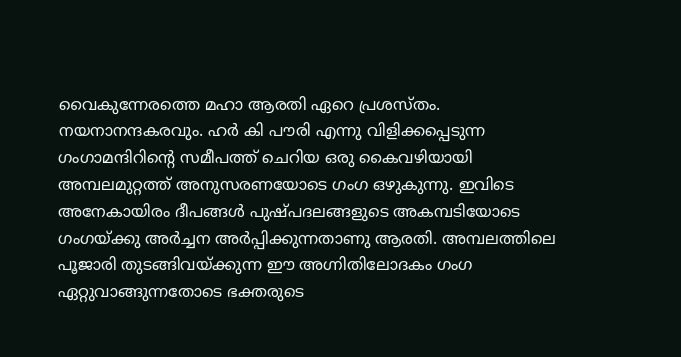വൈകുന്നേരത്തെ മഹാ ആരതി ഏറെ പ്രശസ്തം. നയനാനന്ദകരവും. ഹര്‍ കി പൗരി എന്നു വിളിക്കപ്പെടുന്ന ഗംഗാമന്ദിറിന്റെ സമീപത്ത് ചെറിയ ഒരു കൈവഴിയായി അമ്പലമുറ്റത്ത് അനുസരണയോടെ ഗംഗ ഒഴുകുന്നു. ഇവിടെ അനേകായിരം ദീപങ്ങള്‍ പുഷ്പദലങ്ങളുടെ അകമ്പടിയോടെ ഗംഗയ്ക്കു അര്‍ച്ചന അര്‍പ്പിക്കുന്നതാണു ആരതി. അമ്പലത്തിലെ പൂജാരി തുടങ്ങിവയ്ക്കുന്ന ഈ അഗ്നിതിലോദകം ഗംഗ ഏറ്റുവാങ്ങുന്നതോടെ ഭക്തരുടെ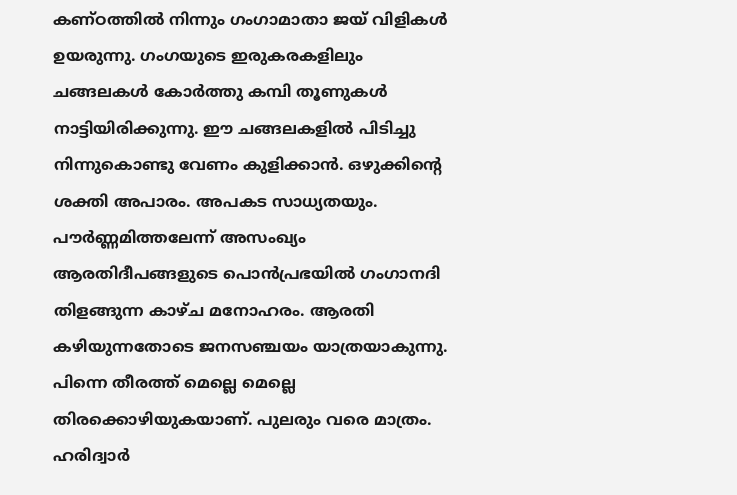കണ്ഠത്തില്‍ നിന്നും ഗംഗാമാതാ ജയ് വിളികള്‍ ഉയരുന്നു. ഗംഗയുടെ ഇരുകരകളിലും ചങ്ങലകള്‍ കോര്‍ത്തു കമ്പി തൂണുകള്‍ നാട്ടിയിരിക്കുന്നു. ഈ ചങ്ങലകളില്‍ പിടിച്ചു നിന്നുകൊണ്ടു വേണം കുളിക്കാന്‍. ഒഴുക്കിന്റെ ശക്തി അപാരം. അപകട സാധ്യതയും. പൗര്‍ണ്ണമിത്തലേന്ന് അസംഖ്യം ആരതിദീപങ്ങളുടെ പൊന്‍പ്രഭയില്‍ ഗംഗാനദി തിളങ്ങുന്ന കാഴ്ച മനോഹരം. ആരതി കഴിയുന്നതോടെ ജനസഞ്ചയം യാത്രയാകുന്നു. പിന്നെ തീരത്ത് മെല്ലെ മെല്ലെ തിരക്കൊഴിയുകയാണ്. പുലരും വരെ മാത്രം. ഹരിദ്വാര്‍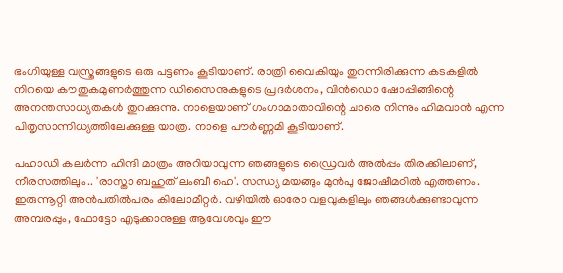ഭംഗിയുള്ള വസ്ത്രങ്ങളുടെ ഒരു പട്ടണം കൂടിയാണ്. രാത്രി വൈകിയും തുറന്നിരിക്കുന്ന കടകളില്‍ നിറയെ കൗതുകമുണര്‍ത്തുന്ന ഡിസൈനുകളുടെ പ്രദര്‍ശനം, വിന്‍ഡൊ ഷോപ്പിങ്ങിന്റെ അനന്തസാധ്യതകള്‍ തുറക്കുന്നു. നാളെയാണ് ഗംഗാമാതാവിന്റെ ചാരെ നിന്നും ഹിമവാന്‍ എന്ന പിതൃസാന്നിധ്യത്തിലേക്കുള്ള യാത്ര. നാളെ പൗര്‍ണ്ണമി കൂടിയാണ്.

പഹാഡി കലര്‍ന്ന ഹിന്ദി മാത്രം അറിയാവുന്ന ഞങ്ങളുടെ ഡ്രൈവര്‍ അല്‍പ്പം തിരക്കിലാണ്, നീരസത്തിലും.. 'രാസ്താ ബഹുത് ലംബീ ഹെ'. സന്ധ്യ മയങ്ങും മുന്‍പു ജോഷീമഠില്‍ എത്തണം. ഇരുന്നൂറ്റി അന്‍പതില്‍പരം കിലോമീറ്റര്‍. വഴിയില്‍ ഓരോ വളവുകളിലും ഞങ്ങള്‍ക്കുണ്ടാവുന്ന അമ്പരപ്പും, ഫോട്ടോ എടുക്കാനുള്ള ആവേശവും ഈ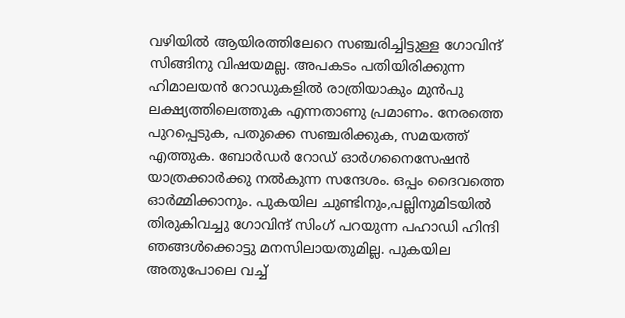വഴിയില്‍ ആയിരത്തിലേറെ സഞ്ചരിച്ചിട്ടുള്ള ഗോവിന്ദ് സിങ്ങിനു വിഷയമല്ല. അപകടം പതിയിരിക്കുന്ന ഹിമാലയന്‍ റോഡുകളില്‍ രാത്രിയാകും മുന്‍പു ലക്ഷ്യത്തിലെത്തുക എന്നതാണു പ്രമാണം. നേരത്തെ പുറപ്പെടുക, പതുക്കെ സഞ്ചരിക്കുക, സമയത്ത് എത്തുക. ബോര്‍ഡര്‍ റോഡ് ഓര്‍ഗനൈസേഷന്‍ യാത്രക്കാര്‍ക്കു നല്‍കുന്ന സന്ദേശം. ഒപ്പം ദൈവത്തെ ഓര്‍മ്മിക്കാനും. പുകയില ചുണ്ടിനും,പല്ലിനുമിടയില്‍ തിരുകിവച്ചു ഗോവിന്ദ് സിംഗ് പറയുന്ന പഹാഡി ഹിന്ദി ഞങ്ങള്‍ക്കൊട്ടു മനസിലായതുമില്ല. പുകയില അതുപോലെ വച്ച്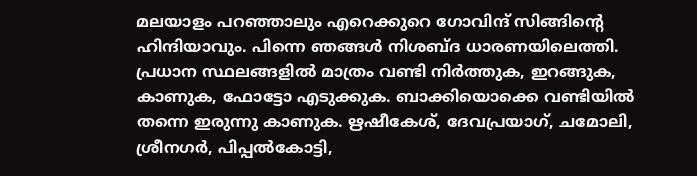മലയാളം പറഞ്ഞാലും എറെക്കുറെ ഗോവിന്ദ് സിങ്ങിന്റെ ഹിന്ദിയാവും. പിന്നെ ഞങ്ങള്‍ നിശബ്ദ ധാരണയിലെത്തി. പ്രധാന സ്ഥലങ്ങളില്‍ മാത്രം വണ്ടി നിര്‍ത്തുക, ഇറങ്ങുക, കാണുക, ഫോട്ടോ എടുക്കുക. ബാക്കിയൊക്കെ വണ്ടിയില്‍ തന്നെ ഇരുന്നു കാണുക. ഋഷീകേശ്, ദേവപ്രയാഗ്, ചമോലി, ശ്രീനഗര്‍, പിപ്പല്‍കോട്ടി,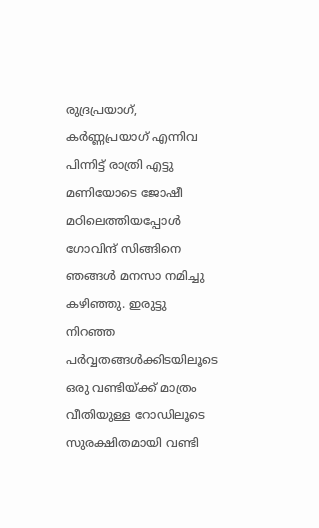രുദ്രപ്രയാഗ്, കര്‍ണ്ണപ്രയാഗ് എന്നിവ പിന്നിട്ട് രാത്രി എട്ടു മണിയോടെ ജോഷീ മഠിലെത്തിയപ്പോള്‍ ഗോവിന്ദ് സിങ്ങിനെ ഞങ്ങള്‍ മനസാ നമിച്ചു കഴിഞ്ഞു. ഇരുട്ടു നിറഞ്ഞ പര്‍വ്വതങ്ങള്‍ക്കിടയിലൂടെ ഒരു വണ്ടിയ്ക്ക് മാത്രം വീതിയുള്ള റോഡിലൂടെ സുരക്ഷിതമായി വണ്ടി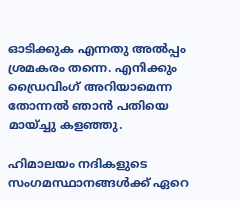ഓടിക്കുക എന്നതു അല്‍പ്പം ശ്രമകരം തന്നെ. എനിക്കും ഡ്രൈവിംഗ് അറിയാമെന്ന തോന്നല്‍ ഞാന്‍ പതിയെ മായ്ച്ചു കളഞ്ഞു.

ഹിമാലയം നദികളുടെ സംഗമസ്ഥാനങ്ങള്‍ക്ക് ഏറെ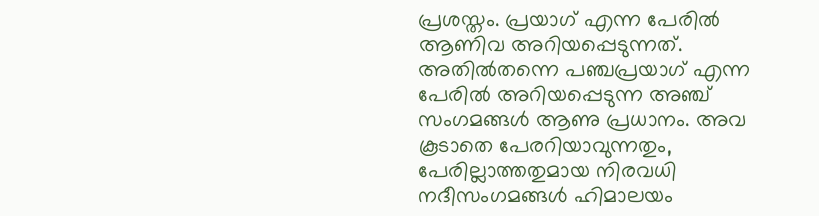പ്രശസ്തം. പ്രയാഗ് എന്ന പേരില്‍ ആണിവ അറിയപ്പെടുന്നത്. അതില്‍തന്നെ പഞ്ചപ്രയാഗ് എന്ന പേരില്‍ അറിയപ്പെടുന്ന അഞ്ച് സംഗമങ്ങള്‍ ആണു പ്രധാനം. അവ കൂടാതെ പേരറിയാവുന്നതും, പേരില്ലാത്തതുമായ നിരവധി നദീസംഗമങ്ങള്‍ ഹിമാലയം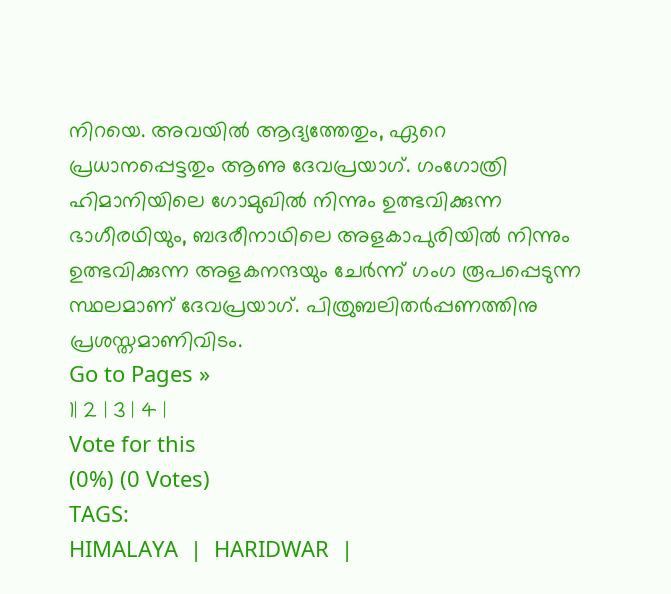നിറയെ. അവയില്‍ ആദ്യത്തേതും, ഏറെ പ്രധാനപ്പെട്ടതും ആണു ദേവപ്രയാഗ്. ഗംഗോത്രി ഹിമാനിയിലെ ഗോമുഖില്‍ നിന്നും ഉത്ഭവിക്കുന്ന ഭാഗീരഥിയും, ബദരീനാഥിലെ അളകാപുരിയില്‍ നിന്നും ഉത്ഭവിക്കുന്ന അളകനന്ദയും ചേര്‍ന്ന് ഗംഗ രൂപപ്പെടുന്ന സ്ഥലമാണ് ദേവപ്രയാഗ്. പിത്രുബലിതര്‍പ്പണത്തിനു പ്രശസ്തമാണിവിടം.
Go to Pages »
1| 2 | 3 | 4 |
Vote for this
(0%) (0 Votes)
TAGS:
HIMALAYA  |  HARIDWAR  |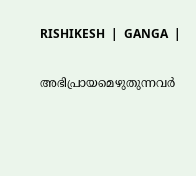RISHIKESH  |  GANGA  |

അഭിപ്രായമെഴുതുന്നവര്‍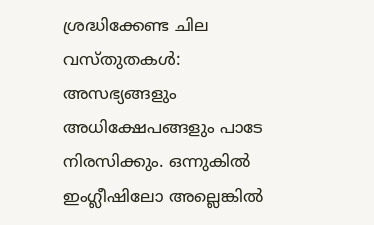ശ്രദ്ധിക്കേണ്ട ചില വസ്തുതകള്‍:
അസഭ്യങ്ങളും അധിക്ഷേപങ്ങളും പാടേ നിരസിക്കും. ഒന്നുകില്‍ ഇംഗ്ലീഷിലോ അല്ലെങ്കില്‍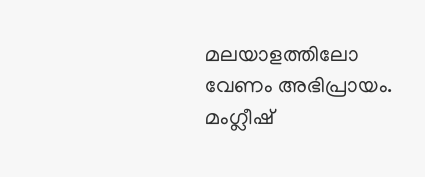മലയാളത്തിലോ വേണം അഭിപ്രായം. മംഗ്ലീഷ്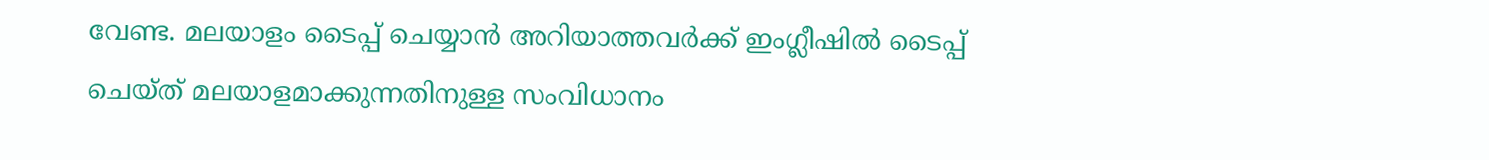വേണ്ട. മലയാളം ടൈപ്പ് ചെയ്യാന്‍ അറിയാത്തവര്‍ക്ക് ഇംഗ്ലീഷില്‍ ടൈപ്പ് ചെയ്ത് മലയാളമാക്കുന്നതിനുള്ള സംവിധാനം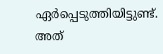ഏര്‍പ്പെടുത്തിയിട്ടുണ്ട്. അത്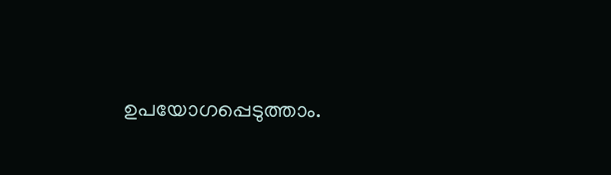ഉപയോഗപ്പെടുത്താം.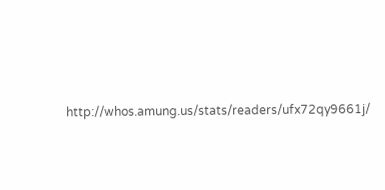http://whos.amung.us/stats/readers/ufx72qy9661j/